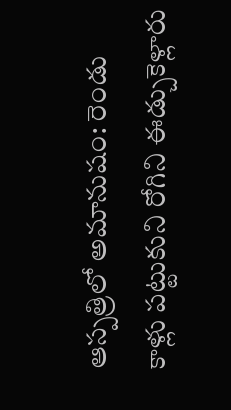ఆస్పత్రిలో అమానుషం: రెండు కాళ్లు పట్టుకుని రోగిని ఈడ్చుకెళ్లారు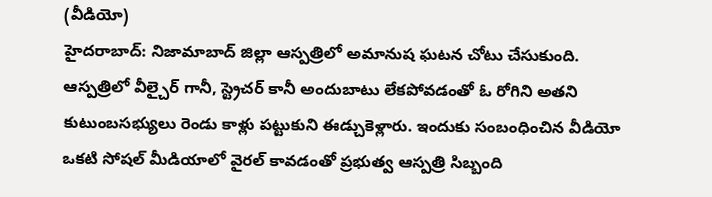(వీడియో)
హైదరాబాద్: నిజామాబాద్ జిల్లా ఆస్పత్రిలో అమానుష ఘటన చోటు చేసుకుంది. ఆస్పత్రిలో వీల్చైర్ గానీ, స్ట్రెచర్ కానీ అందుబాటు లేకపోవడంతో ఓ రోగిని అతని కుటుంబసభ్యులు రెండు కాళ్లు పట్టుకుని ఈడ్చుకెళ్లారు. ఇందుకు సంబంధించిన వీడియో ఒకటి సోషల్ మీడియాలో వైరల్ కావడంతో ప్రభుత్వ ఆస్పత్రి సిబ్బంది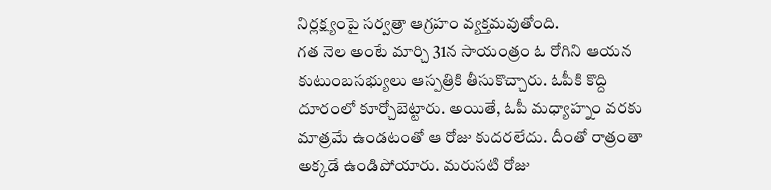నిర్లక్ష్యంపై సర్వత్రా ఆగ్రహం వ్యక్తమవుతోంది.
గత నెల అంటే మార్చి 31న సాయంత్రం ఓ రోగిని ఆయన కుటుంబసభ్యులు ఆస్పత్రికి తీసుకొచ్చారు. ఓపీకి కొద్ది దూరంలో కూర్చోబెట్టారు. అయితే, ఓపీ మధ్యాహ్నం వరకు మాత్రమే ఉండటంతో ఆ రోజు కుదరలేదు. దీంతో రాత్రంతా అక్కడే ఉండిపోయారు. మరుసటి రోజు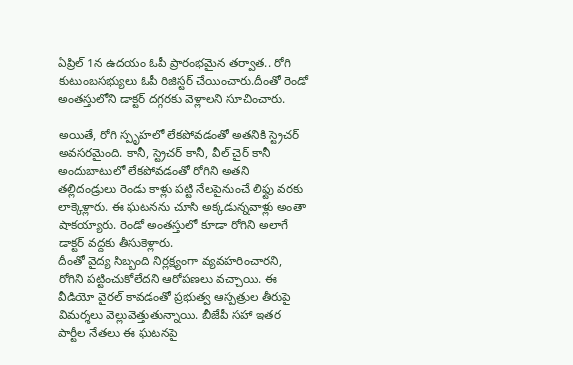ఏప్రిల్ 1న ఉదయం ఓపీ ప్రారంభమైన తర్వాత.. రోగి కుటుంబసభ్యులు ఓపీ రిజిస్టర్ చేయించారు.దీంతో రెండో అంతస్తులోని డాక్టర్ దగ్గరకు వెళ్లాలని సూచించారు.

అయితే, రోగి స్పృహలో లేకపోవడంతో అతనికి స్ట్రెచర్ అవసరమైంది. కానీ, స్ట్రెచర్ కానీ, వీల్ చైర్ కానీ అందుబాటులో లేకపోవడంతో రోగిని అతని తల్లిదండ్రులు రెండు కాళ్లు పట్టి నేలపైనుంచే లిఫ్టు వరకు లాక్కెళ్లారు. ఈ ఘటనను చూసి అక్కడున్నవాళ్లు అంతా షాకయ్యారు. రెండో అంతస్తులో కూడా రోగిని అలాగే డాక్టర్ వద్దకు తీసుకెళ్లారు.
దీంతో వైద్య సిబ్బంది నిర్లక్ష్యంగా వ్యవహరించారని, రోగిని పట్టించుకోలేదని ఆరోపణలు వచ్చాయి. ఈ వీడియో వైరల్ కావడంతో ప్రభుత్వ ఆస్పత్రుల తీరుపై విమర్శలు వెల్లువెత్తుతున్నాయి. బీజేపీ సహా ఇతర పార్టీల నేతలు ఈ ఘటనపై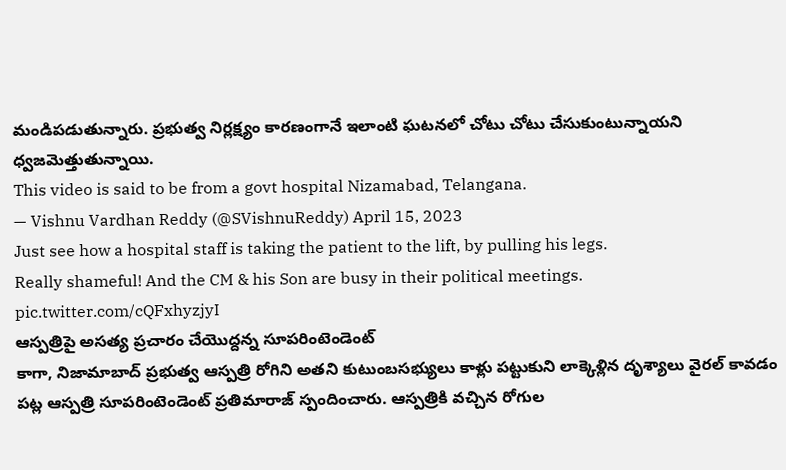మండిపడుతున్నారు. ప్రభుత్వ నిర్లక్ష్యం కారణంగానే ఇలాంటి ఘటనలో చోటు చోటు చేసుకుంటున్నాయని ధ్వజమెత్తుతున్నాయి.
This video is said to be from a govt hospital Nizamabad, Telangana.
— Vishnu Vardhan Reddy (@SVishnuReddy) April 15, 2023
Just see how a hospital staff is taking the patient to the lift, by pulling his legs.
Really shameful! And the CM & his Son are busy in their political meetings. pic.twitter.com/cQFxhyzjyI
ఆస్పత్రిపై అసత్య ప్రచారం చేయొద్దన్న సూపరింటెండెంట్
కాగా, నిజామాబాద్ ప్రభుత్వ ఆస్పత్రి రోగిని అతని కుటుంబసభ్యులు కాళ్లు పట్టుకుని లాక్కెళ్లిన దృశ్యాలు వైరల్ కావడం పట్ల ఆస్పత్రి సూపరింటెండెంట్ ప్రతిమారాజ్ స్పందించారు. ఆస్పత్రికి వచ్చిన రోగుల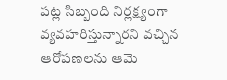పట్ల సిబ్బంది నిర్లక్ష్యంగా వ్యవహరిస్తున్నారని వచ్చిన ఆరోపణలను ఆమె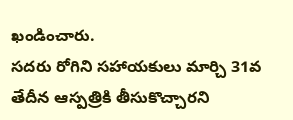ఖండించారు.
సదరు రోగిని సహాయకులు మార్చి 31వ తేదీన ఆస్పత్రికి తీసుకొచ్చారని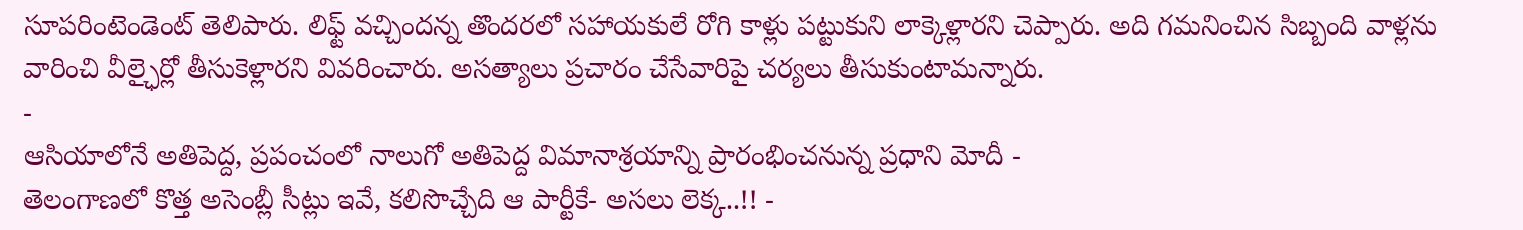సూపరింటెండెంట్ తెలిపారు. లిఫ్ట్ వచ్చిందన్న తొందరలో సహాయకులే రోగి కాళ్లు పట్టుకుని లాక్కెళ్లారని చెప్పారు. అది గమనించిన సిబ్బంది వాళ్లను వారించి వీల్ఛైర్లో తీసుకెళ్లారని వివరించారు. అసత్యాలు ప్రచారం చేసేవారిపై చర్యలు తీసుకుంటామన్నారు.
-
ఆసియాలోనే అతిపెద్ద, ప్రపంచంలో నాలుగో అతిపెద్ద విమానాశ్రయాన్ని ప్రారంభించనున్న ప్రధాని మోదీ -
తెలంగాణలో కొత్త అసెంబ్లీ సీట్లు ఇవే, కలిసొచ్చేది ఆ పార్టీకే- అసలు లెక్క..!! -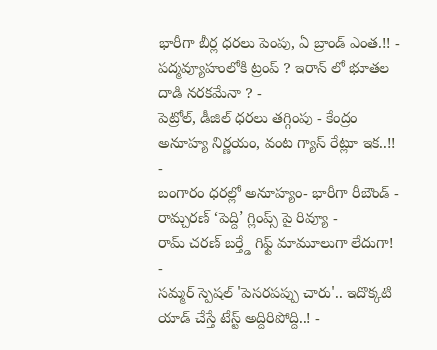భారీగా బీర్ల ధరలు పెంపు, ఏ బ్రాండ్ ఎంత.!! -
పద్మవ్యూహంలోకి ట్రంప్ ? ఇరాన్ లో భూతల దాడి నరకమేనా ? -
పెట్రోల్, డీజిల్ ధరలు తగ్గింపు - కేంద్రం అనూహ్య నిర్ణయం, వంట గ్యాస్ రేట్లూ ఇక..!! -
బంగారం ధరల్లో అనూహ్యం- భారీగా రీబౌండ్ -
రామ్చరణ్ ‘పెద్ది’ గ్లింప్స్ పై రివ్యూ -
రామ్ చరణ్ బర్త్డే గిఫ్ట్ మామూలుగా లేదుగా! -
సమ్మర్ స్పెషల్ 'పెసరపప్పు చారు'.. ఇదొక్కటి యాడ్ చేస్తే టేస్ట్ అద్దిరిపోద్ది..! -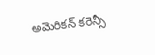అమెరికన్ కరెన్సీ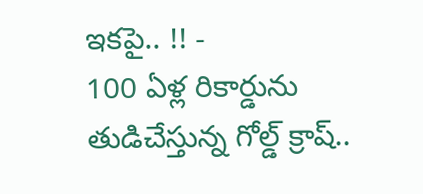ఇకపై.. !! -
100 ఏళ్ల రికార్డును తుడిచేస్తున్న గోల్డ్ క్రాష్..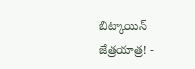బిట్కాయిన్ జేత్రయాత్ర! -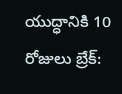యుద్ధానికి 10 రోజులు బ్రేక్: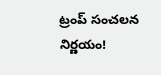ట్రంప్ సంచలన నిర్ణయం!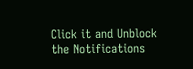Click it and Unblock the Notifications